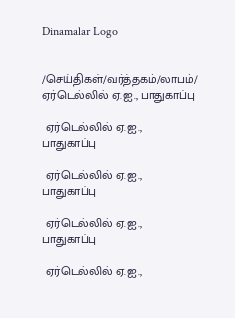Dinamalar Logo


/செய்திகள்/வர்த்தகம்/லாபம்/ ஏர்டெல்லில் ஏ.ஐ., பாதுகாப்பு

 ஏர்டெல்லில் ஏ.ஐ., பாதுகாப்பு

 ஏர்டெல்லில் ஏ.ஐ., பாதுகாப்பு

 ஏர்டெல்லில் ஏ.ஐ., பாதுகாப்பு

 ஏர்டெல்லில் ஏ.ஐ.,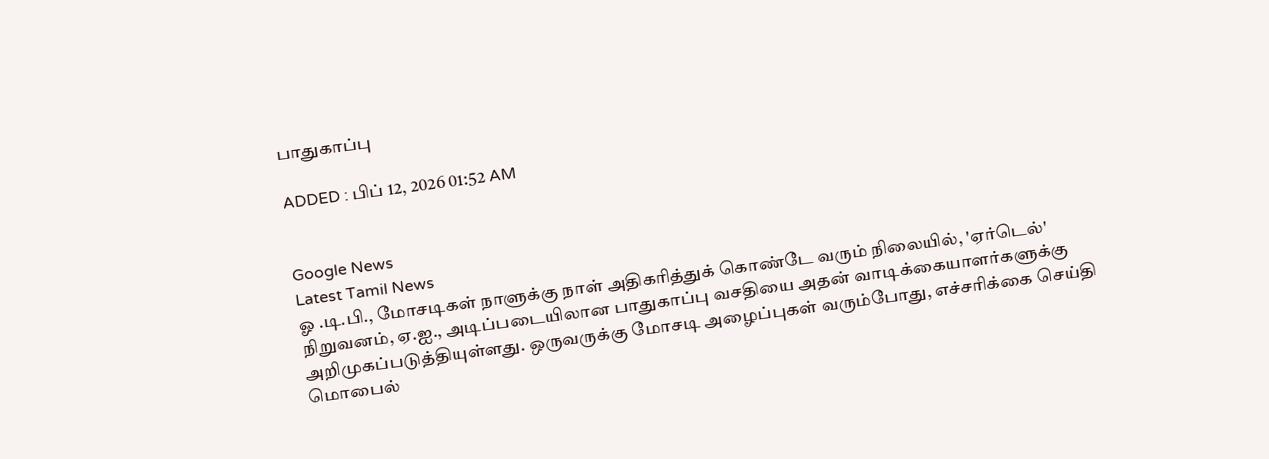பாதுகாப்பு

ADDED : பிப் 12, 2026 01:52 AM


Google News
Latest Tamil News
ஓ .டி.பி., மோசடிகள் நாளுக்கு நாள் அதிகரித்துக் கொண்டே வரும் நிலையில், 'ஏர்டெல்' நிறுவனம், ஏ.ஐ., அடிப்படையிலான பாதுகாப்பு வசதியை அதன் வாடிக்கையாளர்களுக்கு அறிமுகப்படுத்தியுள்ளது. ஒருவருக்கு மோசடி அழைப்புகள் வரும்போது, எச்சரிக்கை செய்தி மொபைல்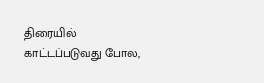திரையில் காட்டப்படுவது போல,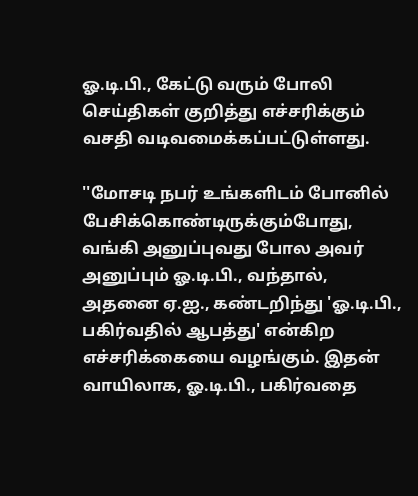ஓ.டி.பி., கேட்டு வரும் போலி செய்திகள் குறித்து எச்சரிக்கும் வசதி வடிவமைக்கப்பட்டுள்ளது.

''மோசடி நபர் உங்களிடம் போனில் பேசிக்கொண்டிருக்கும்போது, வங்கி அனுப்புவது போல அவர் அனுப்பும் ஓ.டி.பி., வந்தால், அதனை ஏ.ஐ., கண்டறிந்து 'ஓ.டி.பி., பகிர்வதில் ஆபத்து' என்கிற எச்சரிக்கையை வழங்கும். இதன் வாயிலாக, ஓ.டி.பி., பகிர்வதை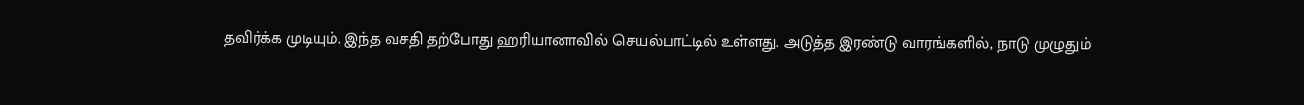தவிர்க்க முடியும். இந்த வசதி தற்போது ஹரியானாவில் செயல்பாட்டில் உள்ளது. அடுத்த இரண்டு வாரங்களில், நாடு முழுதும்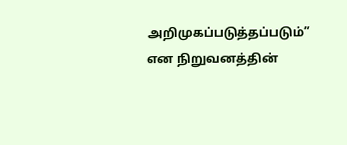அறிமுகப்படுத்தப்படும்” என நிறுவனத்தின்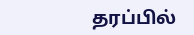தரப்பில்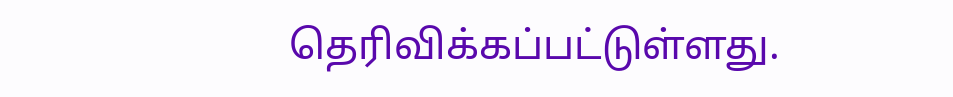தெரிவிக்கப்பட்டுள்ளது.